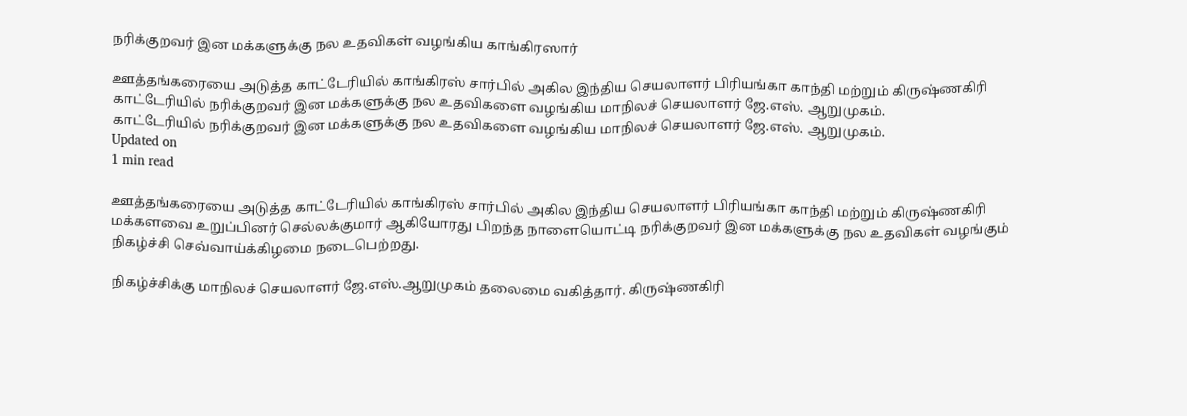நரிக்குறவர் இன மக்களுக்கு நல உதவிகள் வழங்கிய காங்கிரஸார்

ஊத்தங்கரையை அடுத்த காட்டேரியில் காங்கிரஸ் சார்பில் அகில இந்திய செயலாளர் பிரியங்கா காந்தி மற்றும் கிருஷ்ணகிரி
காட்டேரியில் நரிக்குறவர் இன மக்களுக்கு நல உதவிகளை வழங்கிய மாநிலச் செயலாளர் ஜே.எஸ். ஆறுமுகம்.
காட்டேரியில் நரிக்குறவர் இன மக்களுக்கு நல உதவிகளை வழங்கிய மாநிலச் செயலாளர் ஜே.எஸ். ஆறுமுகம்.
Updated on
1 min read

ஊத்தங்கரையை அடுத்த காட்டேரியில் காங்கிரஸ் சார்பில் அகில இந்திய செயலாளர் பிரியங்கா காந்தி மற்றும் கிருஷ்ணகிரி மக்களவை உறுப்பினர் செல்லக்குமார் ஆகியோரது பிறந்த நாளையொட்டி நரிக்குறவர் இன மக்களுக்கு நல உதவிகள் வழங்கும் நிகழ்ச்சி செவ்வாய்க்கிழமை நடைபெற்றது.

நிகழ்ச்சிக்கு மாநிலச் செயலாளர் ஜே.எஸ்.ஆறுமுகம் தலைமை வகித்தார். கிருஷ்ணகிரி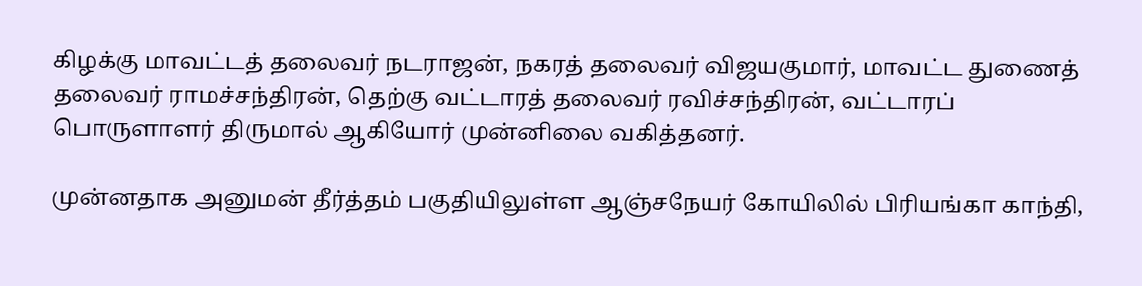கிழக்கு மாவட்டத் தலைவர் நடராஜன், நகரத் தலைவர் விஜயகுமார், மாவட்ட துணைத் தலைவர் ராமச்சந்திரன், தெற்கு வட்டாரத் தலைவர் ரவிச்சந்திரன், வட்டாரப் பொருளாளர் திருமால் ஆகியோர் முன்னிலை வகித்தனர்.

முன்னதாக அனுமன் தீர்த்தம் பகுதியிலுள்ள ஆஞ்சநேயர் கோயிலில் பிரியங்கா காந்தி,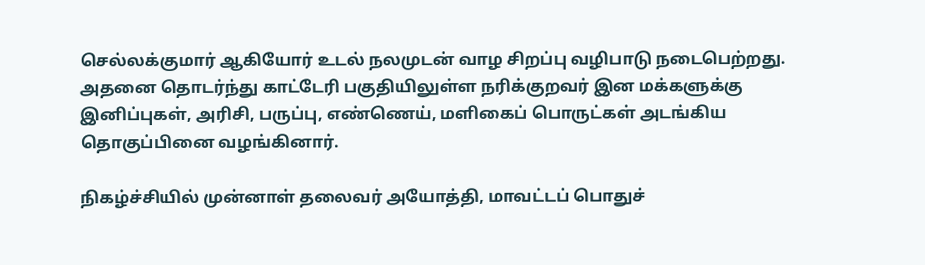செல்லக்குமார் ஆகியோர் உடல் நலமுடன் வாழ சிறப்பு வழிபாடு நடைபெற்றது. அதனை தொடர்ந்து காட்டேரி பகுதியிலுள்ள நரிக்குறவர் இன மக்களுக்கு இனிப்புகள், அரிசி, பருப்பு, எண்ணெய், மளிகைப் பொருட்கள் அடங்கிய தொகுப்பினை வழங்கினார்.

நிகழ்ச்சியில் முன்னாள் தலைவர் அயோத்தி, மாவட்டப் பொதுச்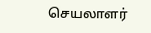செயலாளர்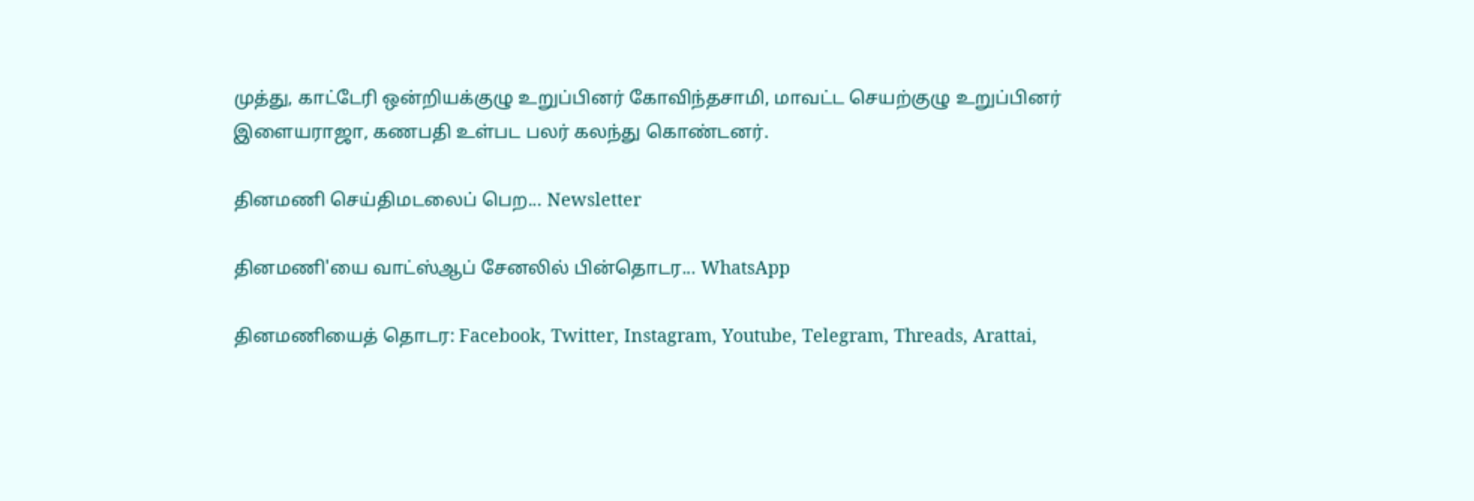முத்து, காட்டேரி ஒன்றியக்குழு உறுப்பினர் கோவிந்தசாமி, மாவட்ட செயற்குழு உறுப்பினர் இளையராஜா, கணபதி உள்பட பலர் கலந்து கொண்டனர்.

தினமணி செய்திமடலைப் பெற... Newsletter

தினமணி'யை வாட்ஸ்ஆப் சேனலில் பின்தொடர... WhatsApp

தினமணியைத் தொடர: Facebook, Twitter, Instagram, Youtube, Telegram, Threads, Arattai,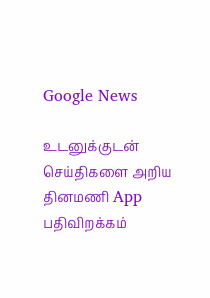Google News

உடனுக்குடன் செய்திகளை அறிய தினமணி App பதிவிறக்கம்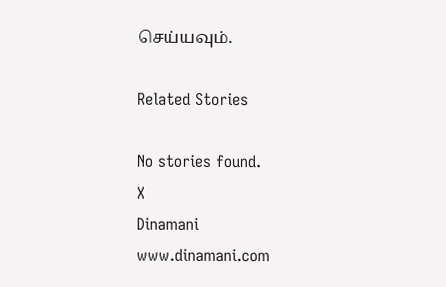செய்யவும்.

Related Stories

No stories found.
X
Dinamani
www.dinamani.com